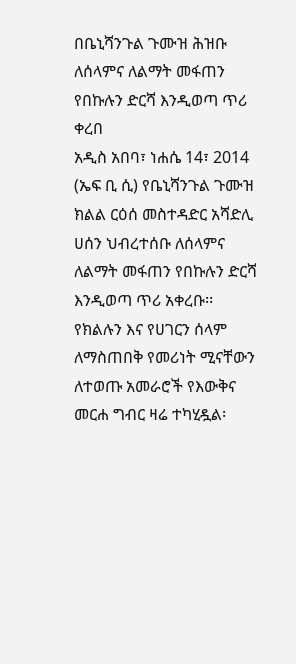በቤኒሻንጉል ጉሙዝ ሕዝቡ ለሰላምና ለልማት መፋጠን የበኩሉን ድርሻ እንዲወጣ ጥሪ ቀረበ
አዲስ አበባ፣ ነሐሴ 14፣ 2014 (ኤፍ ቢ ሲ) የቤኒሻንጉል ጉሙዝ ክልል ርዕሰ መስተዳድር አሻድሊ ሀሰን ህብረተሰቡ ለሰላምና ለልማት መፋጠን የበኩሉን ድርሻ እንዲወጣ ጥሪ አቀረቡ፡፡
የክልሉን እና የሀገርን ሰላም ለማስጠበቅ የመሪነት ሚናቸውን ለተወጡ አመራሮች የእውቅና መርሐ ግብር ዛሬ ተካሂዷል፡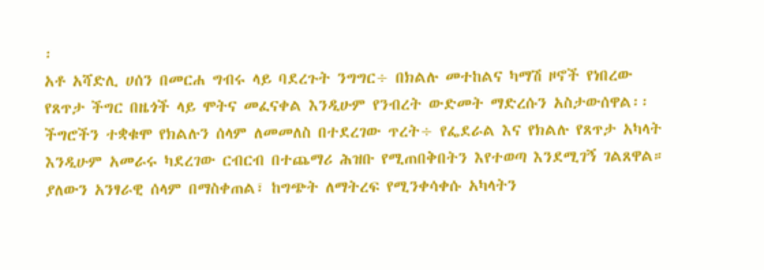፡
አቶ አሻድሊ ሀሰን በመርሐ ግብሩ ላይ ባደረጉት ንግግር÷ በክልሉ መተከልና ካማሽ ዞኖች የነበረው የጸጥታ ችግር በዜጎች ላይ ሞትና መፈናቀል እንዲሁም የንብረት ውድመት ማድረሱን አስታውሰዋል፡፡
ችግሮችን ተቋቁሞ የክልሉን ሰላም ለመመለስ በተደረገው ጥረት÷ የፌደራል እና የክልሉ የጸጥታ አካላት እንዲሁም አመራሩ ካደረገው ርብርብ በተጨማሪ ሕዝቡ የሚጠበቅበትን እየተወጣ እንደሚገኝ ገልጸዋል።
ያለውን አንፃራዊ ሰላም በማስቀጠል፣ ከግጭት ለማትረፍ የሚንቀሳቀሱ አካላትን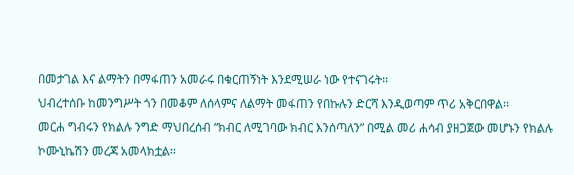በመታገል እና ልማትን በማፋጠን አመራሩ በቁርጠኝነት እንደሚሠራ ነው የተናገሩት፡፡
ህብረተሰቡ ከመንግሥት ጎን በመቆም ለሰላምና ለልማት መፋጠን የበኩሉን ድርሻ እንዲወጣም ጥሪ አቅርበዋል፡፡
መርሐ ግብሩን የክልሉ ንግድ ማህበረሰብ “ክብር ለሚገባው ክብር እንሰጣለን” በሚል መሪ ሐሳብ ያዘጋጀው መሆኑን የክልሉ ኮሙኒኬሽን መረጃ አመላክቷል፡፡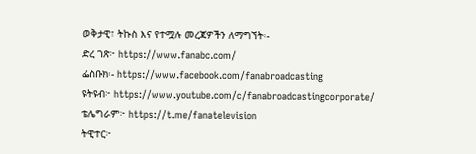ወቅታዊ፣ ትኩስ እና የተሟሉ መረጃዎችን ለማግኘት፡-
ድረ ገጽ፦ https://www.fanabc.com/
ፌስቡክ፡- https://www.facebook.com/fanabroadcasting
ዩትዩብ፦ https://www.youtube.com/c/fanabroadcastingcorporate/
ቴሌግራም፦ https://t.me/fanatelevision
ትዊተር፦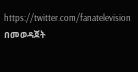https://twitter.com/fanatelevision በመወዳጀት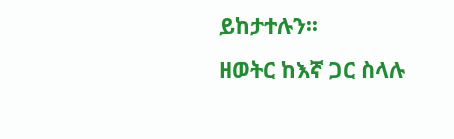ይከታተሉን፡፡
ዘወትር ከእኛ ጋር ስላሉ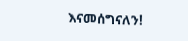እናመሰግናለን!